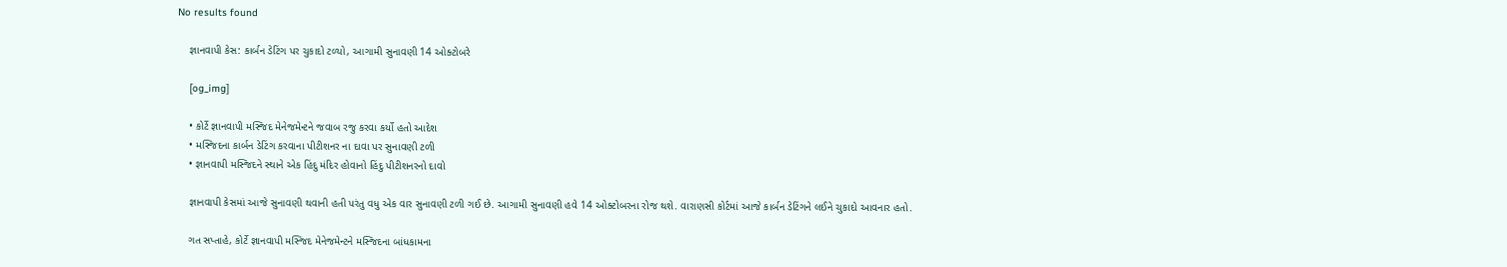No results found

    જ્ઞાનવાપી કેસ: કાર્બન ડેટિંગ પર ચુકાદો ટળ્યો, આગામી સુનાવણી 14 ઓક્ટોબરે

    [og_img]

    • કોર્ટે જ્ઞાનવાપી મસ્જિદ મેનેજમેન્ટને જવાબ રજુ કરવા કર્યો હતો આદેશ
    • મસ્જિદના કાર્બન ડેટિંગ કરવાના પીટીશનર ના દાવા પર સુનાવણી ટળી
    • જ્ઞાનવાપી મસ્જિદને સ્થાને એક હિંદુ મંદિર હોવાનો હિંદુ પીટીશનરનો દાવો

    જ્ઞાનવાપી કેસમાં આજે સુનાવણી થવાની હતી પરંતુ વધુ એક વાર સુનાવણી ટળી ગઈ છે. આગામી સુનાવણી હવે 14 ઓક્ટોબરના રોજ થશે. વારાણસી કોર્ટમાં આજે કાર્બન ડેટિંગને લઈને ચુકાદો આવનાર હતો.

    ગત સપ્તાહે, કોર્ટે જ્ઞાનવાપી મસ્જિદ મેનેજમેન્ટને મસ્જિદના બાંધકામના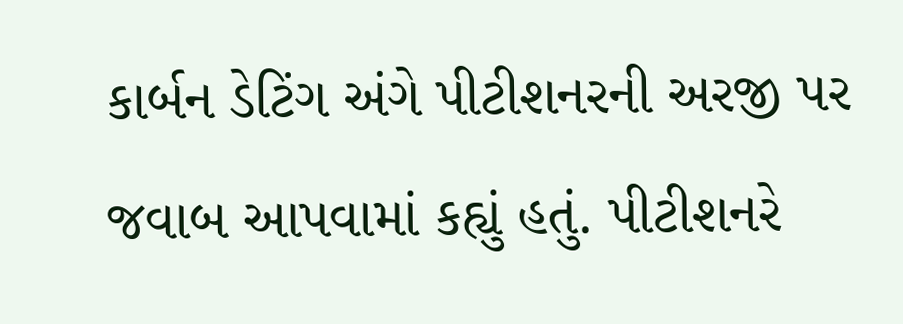કાર્બન ડેટિંગ અંગે પીટીશનરની અરજી પર જવાબ આપવામાં કહ્યું હતું. પીટીશનરે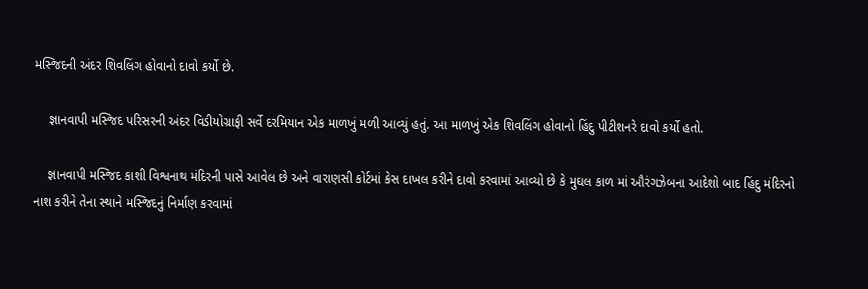મસ્જિદની અંદર શિવલિંગ હોવાનો દાવો કર્યો છે.

    જ્ઞાનવાપી મસ્જિદ પરિસરની અંદર વિડીયોગ્રાફી સર્વે દરમિયાન એક માળખું મળી આવ્યું હતું. આ માળખું એક શિવલિંગ હોવાનો હિંદુ પીટીશનરે દાવો કર્યો હતો.

    જ્ઞાનવાપી મસ્જિદ કાશી વિશ્વનાથ મંદિરની પાસે આવેલ છે અને વારાણસી કોર્ટમાં કેસ દાખલ કરીને દાવો કરવામાં આવ્યો છે કે મુઘલ કાળ માં ઔરંગઝેબના આદેશો બાદ હિંદુ મંદિરનો નાશ કરીને તેના સ્થાને મસ્જિદનું નિર્માણ કરવામાં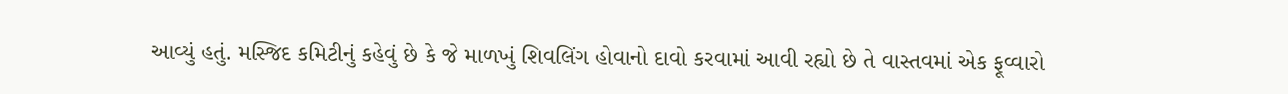આવ્યું હતું. મસ્જિદ કમિટીનું કહેવું છે કે જે માળખું શિવલિંગ હોવાનો દાવો કરવામાં આવી રહ્યો છે તે વાસ્તવમાં એક ફૂવ્વારો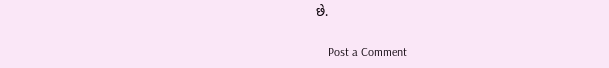છે.

    Post a Comment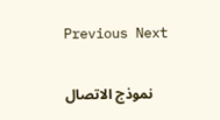Previous Next

    نموذج الاتصال